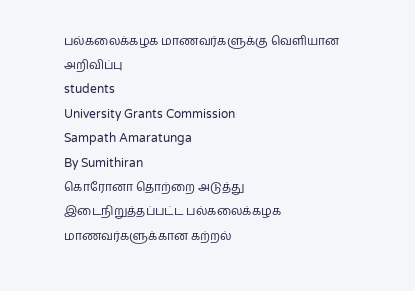பல்கலைக்கழக மாணவர்களுக்கு வெளியான அறிவிப்பு
students
University Grants Commission
Sampath Amaratunga
By Sumithiran
கொரோனா தொற்றை அடுத்து இடைநிறுத்தப்பட்ட பல்கலைக்கழக மாணவர்களுக்கான கற்றல்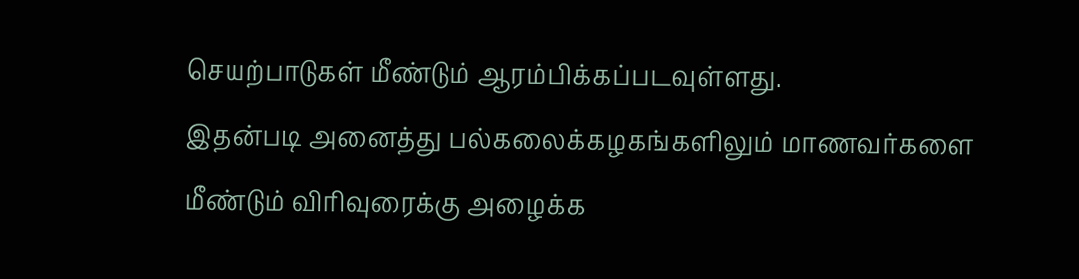செயற்பாடுகள் மீண்டும் ஆரம்பிக்கப்படவுள்ளது.
இதன்படி அனைத்து பல்கலைக்கழகங்களிலும் மாணவர்களை மீண்டும் விரிவுரைக்கு அழைக்க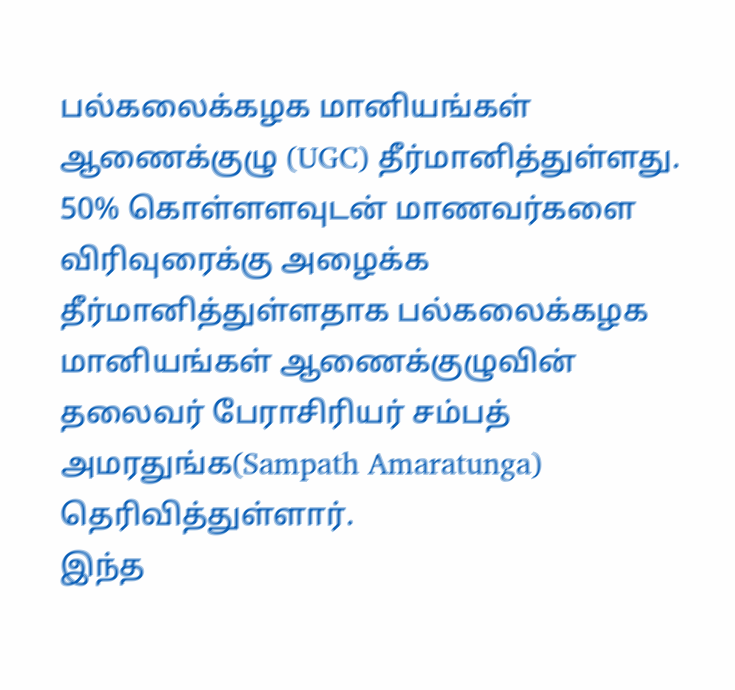பல்கலைக்கழக மானியங்கள் ஆணைக்குழு (UGC) தீர்மானித்துள்ளது.
50% கொள்ளளவுடன் மாணவர்களை விரிவுரைக்கு அழைக்க தீர்மானித்துள்ளதாக பல்கலைக்கழக மானியங்கள் ஆணைக்குழுவின் தலைவர் பேராசிரியர் சம்பத் அமரதுங்க(Sampath Amaratunga) தெரிவித்துள்ளார்.
இந்த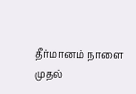தீர்மானம் நாளை முதல்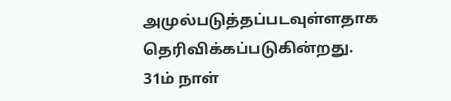அமுல்படுத்தப்படவுள்ளதாக தெரிவிக்கப்படுகின்றது.
31ம் நாள்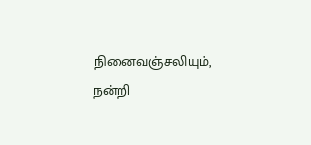நினைவஞ்சலியும், நன்றி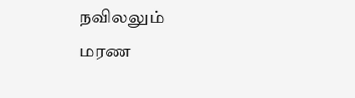நவிலலும்
மரண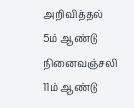அறிவித்தல்
5ம் ஆண்டு நினைவஞ்சலி
11ம் ஆண்டு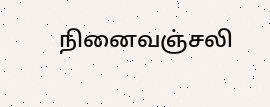நினைவஞ்சலி